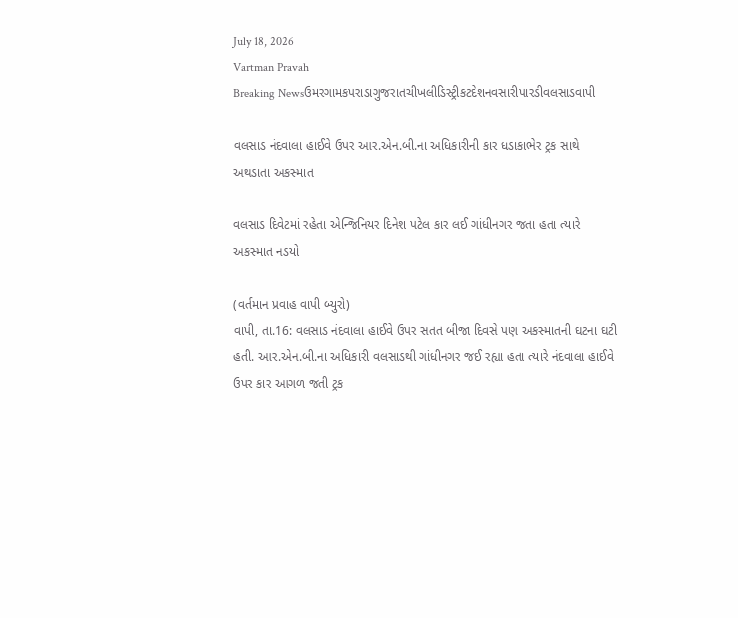July 18, 2026
Vartman Pravah
Breaking Newsઉમરગામકપરાડાગુજરાતચીખલીડિસ્ટ્રીકટદેશનવસારીપારડીવલસાડવાપી

વલસાડ નંદવાલા હાઈવે ઉપર આર.એન.બી.ના અધિકારીની કાર ધડાકાભેર ટ્રક સાથે અથડાતા અકસ્‍માત

વલસાડ દિવેટમાં રહેતા એન્‍જિનિયર દિનેશ પટેલ કાર લઈ ગાંધીનગર જતા હતા ત્‍યારે અકસ્‍માત નડયો

(વર્તમાન પ્રવાહ વાપી બ્‍યુરો)
વાપી, તા.16: વલસાડ નંદવાલા હાઈવે ઉપર સતત બીજા દિવસે પણ અકસ્‍માતની ઘટના ઘટી હતી. આર.એન.બી.ના અધિકારી વલસાડથી ગાંધીનગર જઈ રહ્યા હતા ત્‍યારે નંદવાલા હાઈવે ઉપર કાર આગળ જતી ટ્રક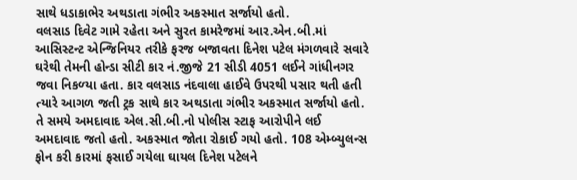સાથે ધડાકાભેર અથડાતા ગંભીર અકસ્‍માત સર્જાયો હતો.
વલસાડ દિવેટ ગામે રહેતા અને સુરત કામરેજમાં આર.એન.બી.માં આસિસ્‍ટન્‍ટ એન્‍જિનિયર તરીકે ફરજ બજાવતા દિનેશ પટેલ મંગળવારે સવારે ઘરેથી તેમની હોન્‍ડા સીટી કાર નં.જીજે 21 સીડી 4051 લઈને ગાંધીનગર જવા નિકળ્‍યા હતા. કાર વલસાડ નંદવાલા હાઈવે ઉપરથી પસાર થતી હતી ત્‍યારે આગળ જતી ટ્રક સાથે કાર અથડાતા ગંભીર અકસ્‍માત સર્જાયો હતો. તે સમયે અમદાવાદ એલ.સી.બી.નો પોલીસ સ્‍ટાફ આરોપીને લઈ અમદાવાદ જતો હતો. અકસ્‍માત જોતા રોકાઈ ગયો હતો. 108 એમ્‍બ્‍યુલન્‍સ ફોન કરી કારમાં ફસાઈ ગયેલા ઘાયલ દિનેશ પટેલને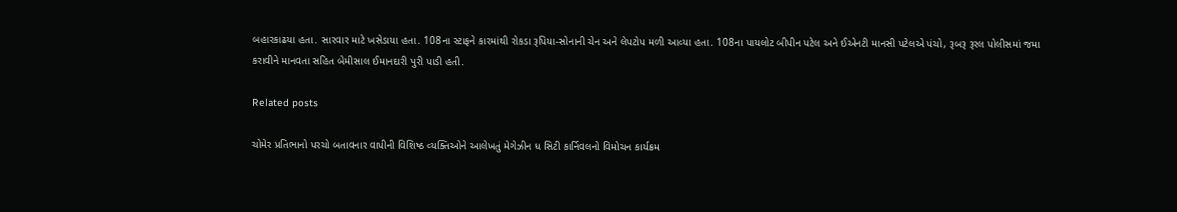બહારકાઢયા હતા. સારવાર માટે ખસેડાયા હતા. 108ના સ્‍ટાફને કારમાંથી રોકડા રૂપિયા-સોનાની ચેન અને લેપટોપ મળી આવ્‍યા હતા. 108ના પાયલોટ બીપીન પટેલ અને ઈએનટી માનસી પટેલએ પંચો, રૂબરૂ રૂરલ પોલીસમાં જમા કરાવીને માનવતા સહિત બેમીસાલ ઈમાનદારી પુરી પાડી હતી.

Related posts

ચોમેર પ્રતિભાનો પરચો બતાવનાર વાપીની વિશિષ્‍ઠ વ્‍યક્‍તિઓને આલેખતું મેગેઝીન ધ સિટી કાર્નિવલનો વિમોચન કાર્યક્રમ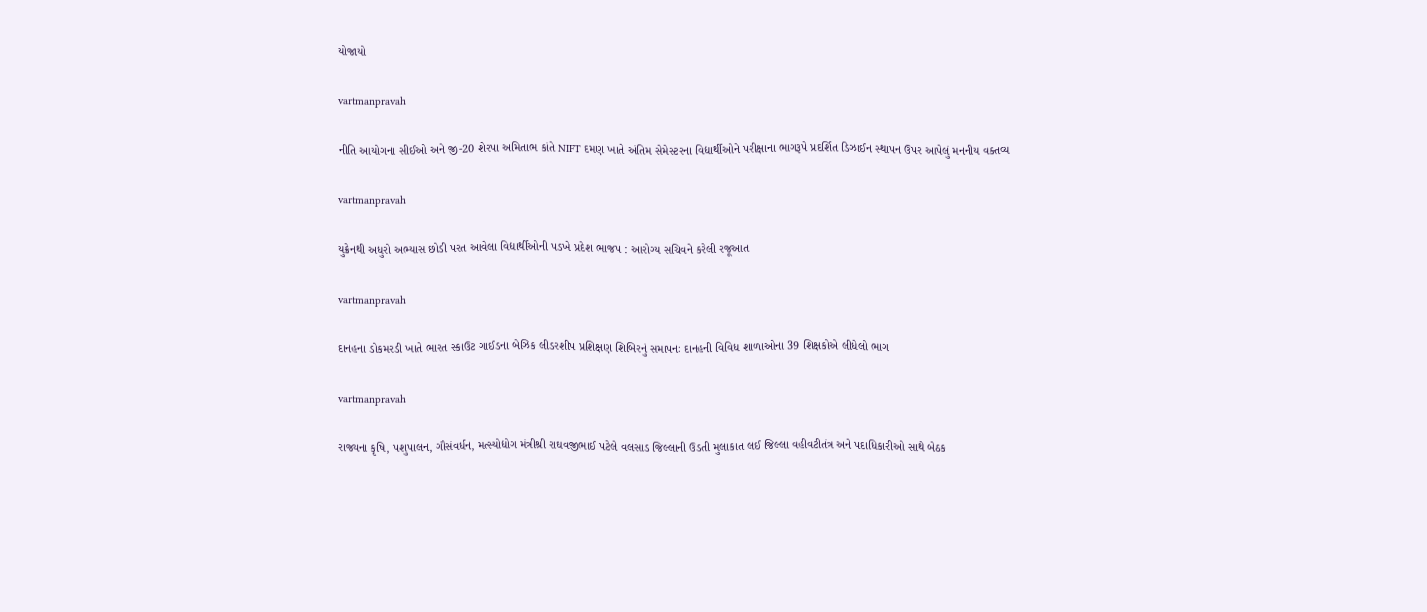યોજાયો

vartmanpravah

નીતિ આયોગના સીઈઓ અને જી-20 શેરપા અમિતાભ કાંતે NIFT દમણ ખાતે અંતિમ સેમેસ્‍ટરના વિદ્યાર્થીઓને પરીક્ષાના ભાગરૂપે પ્રદર્શિત ડિઝાઈન સ્‍થાપન ઉપર આપેલું મનનીય વક્‍તવ્‍ય

vartmanpravah

યુક્રેનથી અધુરો અભ્‍યાસ છોડી પરત આવેલા વિદ્યાર્થીઓની પડખે પ્રદેશ ભાજપ : આરોગ્‍ય સચિવને કરેલી રજૂઆત

vartmanpravah

દાનહના ડોકમરડી ખાતે ભારત સ્‍કાઉટ ગાઈડના બેઝિક લીડરશીપ પ્રશિક્ષણ શિબિરનું સમાપનઃ દાનહની વિવિધ શાળાઓના 39 શિક્ષકોએ લીધેલો ભાગ

vartmanpravah

રાજ્યના કૃષિ, પશુપાલન, ગૌસંવર્ધન, મત્સ્યોદ્યોગ મંત્રીશ્રી રાઘવજીભાઈ પટેલે વલસાડ જિલ્લાની ઉડતી મુલાકાત લઈ જિલ્લા વહીવટીતંત્ર અને પદાધિકારીઓ સાથે બેઠક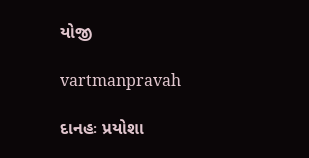યોજી

vartmanpravah

દાનહઃ પ્રયોશા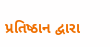પ્રતિષ્ઠાન દ્વારા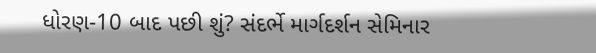ધોરણ-10 બાદ પછી શું? સંદર્ભે માર્ગદર્શન સેમિનાર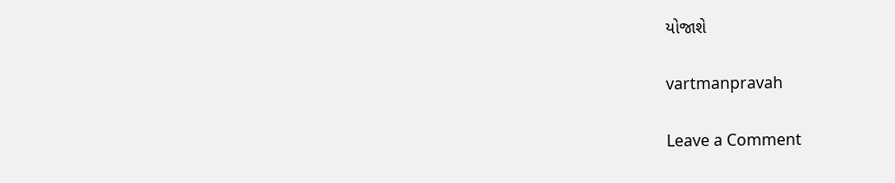યોજાશે

vartmanpravah

Leave a Comment